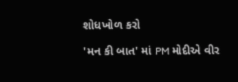શોધખોળ કરો

'મન કી બાત' માં PM મોદીએ વીર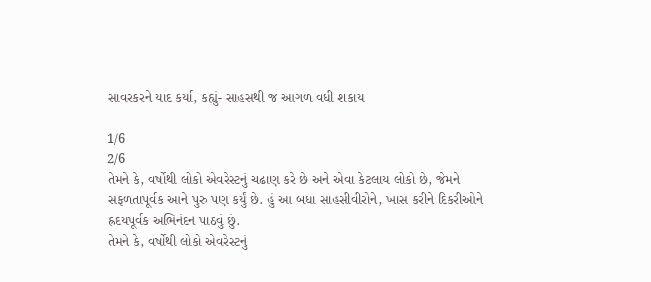સાવરકરને યાદ કર્યા, કહ્યું- સાહસથી જ આગળ વધી શકાય

1/6
2/6
તેમને કે, વર્ષોથી લોકો એવરેસ્ટનું ચઢાણ કરે છે અને એવા કેટલાય લોકો છે, જેમને સફળતાપૂર્વક આને પુરુ પણ કર્યું છે. હું આ બધા સાહસીવીરોને, ખાસ કરીને દિકરીઓને હ્રદયપૂર્વક અભિનંદન પાઠવું છું.
તેમને કે, વર્ષોથી લોકો એવરેસ્ટનું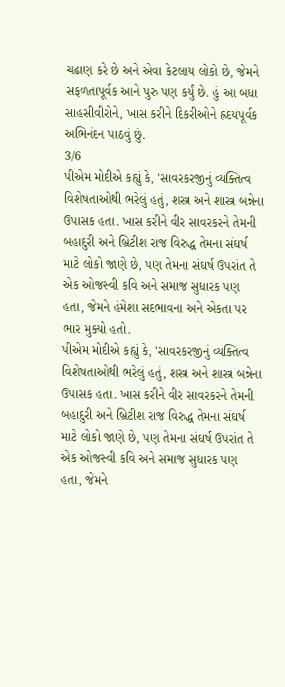ચઢાણ કરે છે અને એવા કેટલાય લોકો છે, જેમને સફળતાપૂર્વક આને પુરુ પણ કર્યું છે. હું આ બધા સાહસીવીરોને, ખાસ કરીને દિકરીઓને હ્રદયપૂર્વક અભિનંદન પાઠવું છું.
3/6
પીએમ મોદીએ કહ્યું કે, 'સાવરકરજીનું વ્યક્તિત્વ વિશેષતાઓથી ભરેલું હતું, શસ્ત્ર અને શાસ્ત્ર બન્નેના ઉપાસક હતા. ખાસ કરીને વીર સાવરકરને તેમની બહાદુરી અને બ્રિટીશ રાજ વિરુદ્ધ તેમના સંઘર્ષ માટે લોકો જાણે છે, પણ તેમના સંઘર્ષ ઉપરાંત તે એક ઓજસ્વી કવિ અને સમાજ સુધારક પણ હતા, જેમને હંમેશા સદભાવના અને એકતા પર ભાર મુક્યો હતો.
પીએમ મોદીએ કહ્યું કે, 'સાવરકરજીનું વ્યક્તિત્વ વિશેષતાઓથી ભરેલું હતું, શસ્ત્ર અને શાસ્ત્ર બન્નેના ઉપાસક હતા. ખાસ કરીને વીર સાવરકરને તેમની બહાદુરી અને બ્રિટીશ રાજ વિરુદ્ધ તેમના સંઘર્ષ માટે લોકો જાણે છે, પણ તેમના સંઘર્ષ ઉપરાંત તે એક ઓજસ્વી કવિ અને સમાજ સુધારક પણ હતા, જેમને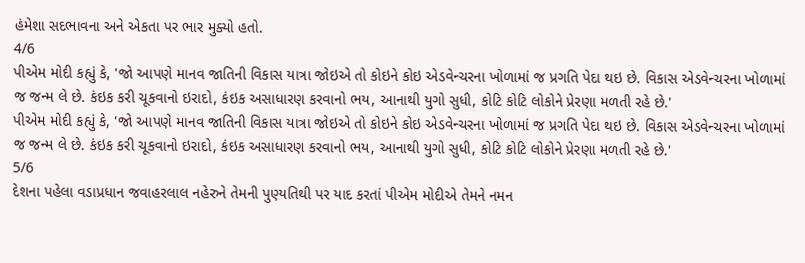હંમેશા સદભાવના અને એકતા પર ભાર મુક્યો હતો.
4/6
પીએમ મોદી કહ્યું કે, 'જો આપણે માનવ જાતિની વિકાસ યાત્રા જોઇએ તો કોઇને કોઇ એડવેન્ચરના ખોળામાં જ પ્રગતિ પેદા થઇ છે. વિકાસ એડવેન્ચરના ખોળામાં જ જન્મ લે છે. કંઇક કરી ચૂકવાનો ઇરાદો, કંઇક અસાધારણ કરવાનો ભય, આનાથી યુગો સુધી, કોટિ કોટિ લોકોને પ્રેરણા મળતી રહે છે.'
પીએમ મોદી કહ્યું કે, 'જો આપણે માનવ જાતિની વિકાસ યાત્રા જોઇએ તો કોઇને કોઇ એડવેન્ચરના ખોળામાં જ પ્રગતિ પેદા થઇ છે. વિકાસ એડવેન્ચરના ખોળામાં જ જન્મ લે છે. કંઇક કરી ચૂકવાનો ઇરાદો, કંઇક અસાધારણ કરવાનો ભય, આનાથી યુગો સુધી, કોટિ કોટિ લોકોને પ્રેરણા મળતી રહે છે.'
5/6
દેશના પહેલા વડાપ્રધાન જવાહરલાલ નહેરુને તેમની પુણ્યતિથી પર યાદ કરતાં પીએમ મોદીએ તેમને નમન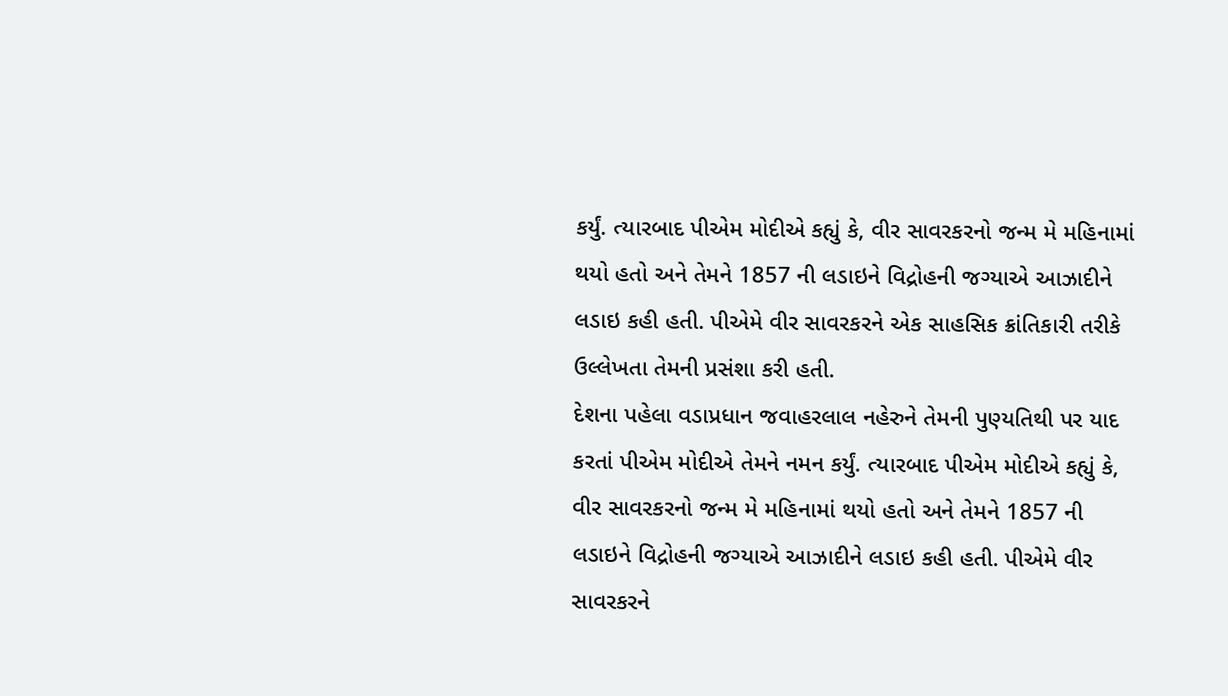કર્યું. ત્યારબાદ પીએમ મોદીએ કહ્યું કે, વીર સાવરકરનો જન્મ મે મહિનામાં થયો હતો અને તેમને 1857 ની લડાઇને વિદ્રોહની જગ્યાએ આઝાદીને લડાઇ કહી હતી. પીએમે વીર સાવરકરને એક સાહસિક ક્રાંતિકારી તરીકે ઉલ્લેખતા તેમની પ્રસંશા કરી હતી.
દેશના પહેલા વડાપ્રધાન જવાહરલાલ નહેરુને તેમની પુણ્યતિથી પર યાદ કરતાં પીએમ મોદીએ તેમને નમન કર્યું. ત્યારબાદ પીએમ મોદીએ કહ્યું કે, વીર સાવરકરનો જન્મ મે મહિનામાં થયો હતો અને તેમને 1857 ની લડાઇને વિદ્રોહની જગ્યાએ આઝાદીને લડાઇ કહી હતી. પીએમે વીર સાવરકરને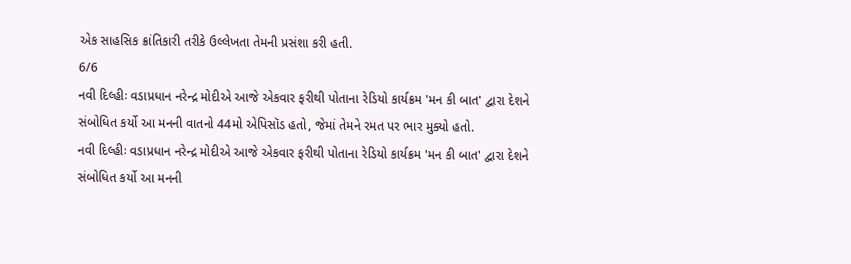એક સાહસિક ક્રાંતિકારી તરીકે ઉલ્લેખતા તેમની પ્રસંશા કરી હતી.
6/6
નવી દિલ્હીઃ વડાપ્રધાન નરેન્દ્ર મોદીએ આજે એકવાર ફરીથી પોતાના રેડિયો કાર્યક્રમ 'મન કી બાત' દ્વારા દેશને સંબોધિત કર્યો આ મનની વાતનો 44મો એપિસૉડ હતો, જેમાં તેમને રમત પર ભાર મુક્યો હતો.
નવી દિલ્હીઃ વડાપ્રધાન નરેન્દ્ર મોદીએ આજે એકવાર ફરીથી પોતાના રેડિયો કાર્યક્રમ 'મન કી બાત' દ્વારા દેશને સંબોધિત કર્યો આ મનની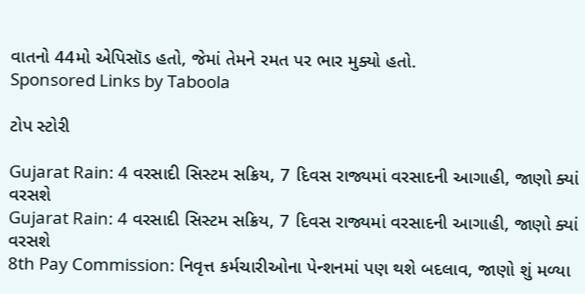વાતનો 44મો એપિસૉડ હતો, જેમાં તેમને રમત પર ભાર મુક્યો હતો.
Sponsored Links by Taboola

ટોપ સ્ટોરી

Gujarat Rain: 4 વરસાદી સિસ્ટમ સક્રિય, 7 દિવસ રાજ્યમાં વરસાદની આગાહી, જાણો ક્યાં વરસશે
Gujarat Rain: 4 વરસાદી સિસ્ટમ સક્રિય, 7 દિવસ રાજ્યમાં વરસાદની આગાહી, જાણો ક્યાં વરસશે
8th Pay Commission: નિવૃત્ત કર્મચારીઓના પેન્શનમાં પણ થશે બદલાવ, જાણો શું મળ્યા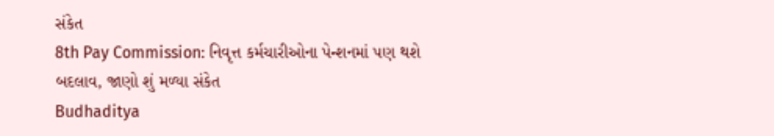સંકેત
8th Pay Commission: નિવૃત્ત કર્મચારીઓના પેન્શનમાં પણ થશે બદલાવ, જાણો શું મળ્યા સંકેત
Budhaditya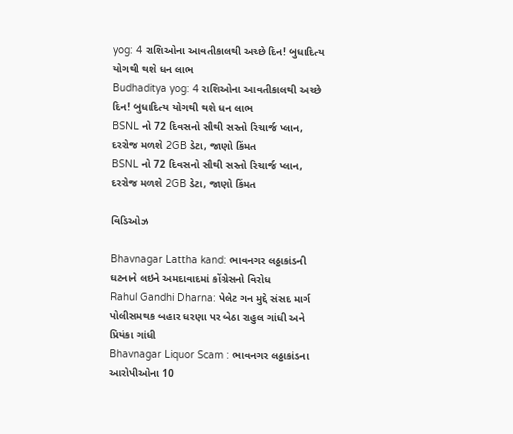yog: 4 રાશિઓના આવતીકાલથી અચ્છે દિન! બુધાદિત્ય યોગથી થશે ધન લાભ
Budhaditya yog: 4 રાશિઓના આવતીકાલથી અચ્છે દિન! બુધાદિત્ય યોગથી થશે ધન લાભ
BSNL નો 72 દિવસનો સૌથી સસ્તો રિચાર્જ પ્લાન, દરરોજ મળશે 2GB ડેટા, જાણો કિંમત
BSNL નો 72 દિવસનો સૌથી સસ્તો રિચાર્જ પ્લાન, દરરોજ મળશે 2GB ડેટા, જાણો કિંમત

વિડિઓઝ

Bhavnagar Lattha kand: ભાવનગર લઠ્ઠાકાંડની ઘટનાને લઇને અમદાવાદમાં કોંગ્રેસનો વિરોધ
Rahul Gandhi Dharna: પેલેટ ગન મુદ્દે સંસદ માર્ગ પોલીસમથક બહાર ધરણા પર બેઠા રાહુલ ગાંધી અને પ્રિયંકા ગાંધી
Bhavnagar Liquor Scam : ભાવનગર લઠ્ઠાકાંડના આરોપીઓના 10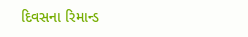દિવસના રિમાન્ડ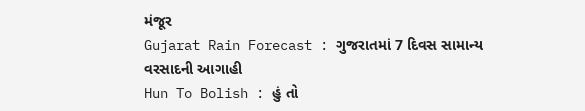મંજૂર
Gujarat Rain Forecast : ગુજરાતમાં 7 દિવસ સામાન્ય વરસાદની આગાહી
Hun To Bolish : હું તો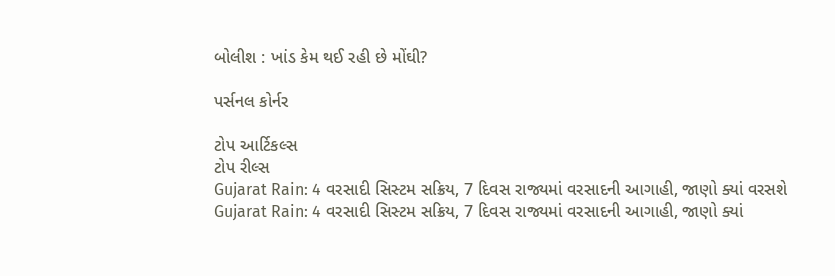બોલીશ : ખાંડ કેમ થઈ રહી છે મોંઘી?

પર્સનલ કોર્નર

ટોપ આર્ટિકલ્સ
ટોપ રીલ્સ
Gujarat Rain: 4 વરસાદી સિસ્ટમ સક્રિય, 7 દિવસ રાજ્યમાં વરસાદની આગાહી, જાણો ક્યાં વરસશે
Gujarat Rain: 4 વરસાદી સિસ્ટમ સક્રિય, 7 દિવસ રાજ્યમાં વરસાદની આગાહી, જાણો ક્યાં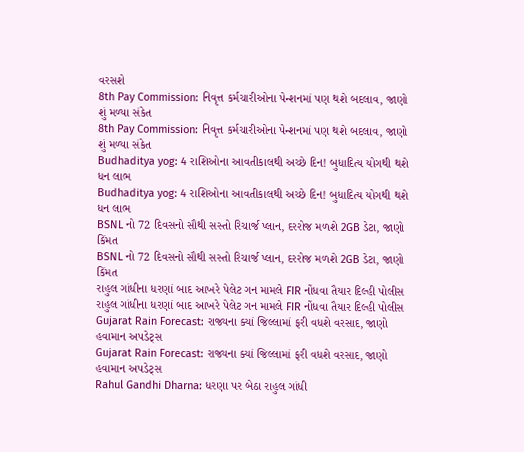વરસશે
8th Pay Commission: નિવૃત્ત કર્મચારીઓના પેન્શનમાં પણ થશે બદલાવ, જાણો શું મળ્યા સંકેત
8th Pay Commission: નિવૃત્ત કર્મચારીઓના પેન્શનમાં પણ થશે બદલાવ, જાણો શું મળ્યા સંકેત
Budhaditya yog: 4 રાશિઓના આવતીકાલથી અચ્છે દિન! બુધાદિત્ય યોગથી થશે ધન લાભ
Budhaditya yog: 4 રાશિઓના આવતીકાલથી અચ્છે દિન! બુધાદિત્ય યોગથી થશે ધન લાભ
BSNL નો 72 દિવસનો સૌથી સસ્તો રિચાર્જ પ્લાન, દરરોજ મળશે 2GB ડેટા, જાણો કિંમત
BSNL નો 72 દિવસનો સૌથી સસ્તો રિચાર્જ પ્લાન, દરરોજ મળશે 2GB ડેટા, જાણો કિંમત
રાહુલ ગાંધીના ધરણાં બાદ આખરે પેલેટ ગન મામલે FIR નોંધવા તૈયાર દિલ્હી પોલીસ
રાહુલ ગાંધીના ધરણાં બાદ આખરે પેલેટ ગન મામલે FIR નોંધવા તૈયાર દિલ્હી પોલીસ
Gujarat Rain Forecast: રાજ્યના ક્યાં જિલ્લામાં ફરી વધશે વરસાદ, જાણો હવામાન અપડેટ્સ
Gujarat Rain Forecast: રાજ્યના ક્યાં જિલ્લામાં ફરી વધશે વરસાદ, જાણો હવામાન અપડેટ્સ
Rahul Gandhi Dharna: ધરણા પર બેઠા રાહુલ ગાંધી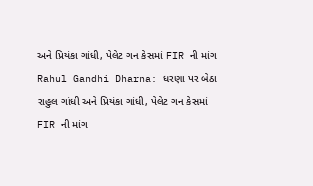અને પ્રિયંકા ગાંધી, પેલેટ ગન કેસમાં FIR ની માંગ
Rahul Gandhi Dharna: ધરણા પર બેઠા રાહુલ ગાંધી અને પ્રિયંકા ગાંધી, પેલેટ ગન કેસમાં FIR ની માંગ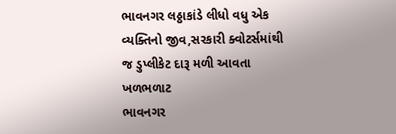ભાવનગર લઠ્ઠાકાંડે લીધો વધુ એક વ્યક્તિનો જીવ,સરકારી ક્વોટર્સમાંથી જ ડુપ્લીકેટ દારૂ મળી આવતા ખળભળાટ
ભાવનગર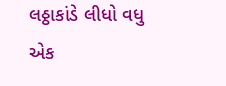લઠ્ઠાકાંડે લીધો વધુ એક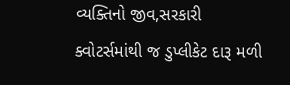વ્યક્તિનો જીવ,સરકારી ક્વોટર્સમાંથી જ ડુપ્લીકેટ દારૂ મળી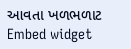આવતા ખળભળાટ
Embed widget